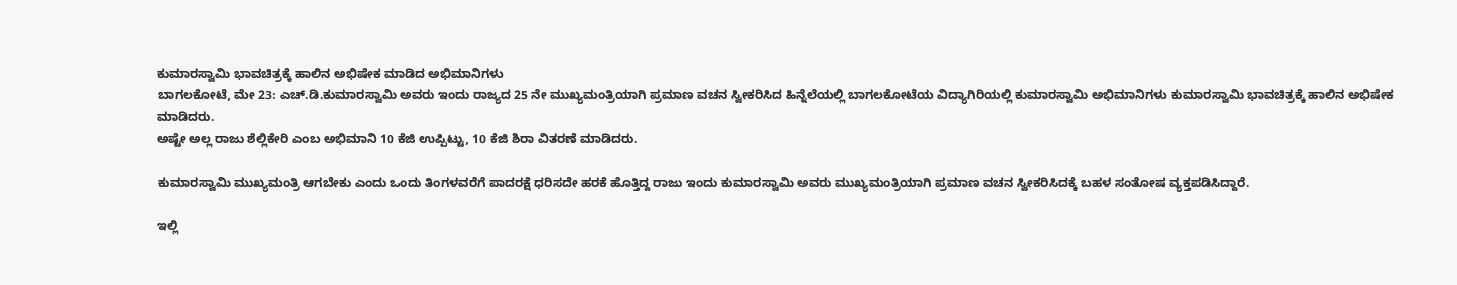ಕುಮಾರಸ್ವಾಮಿ ಭಾವಚಿತ್ರಕ್ಕೆ ಹಾಲಿನ ಅಭಿಷೇಕ ಮಾಡಿದ ಅಭಿಮಾನಿಗಳು
ಬಾಗಲಕೋಟೆ, ಮೇ 23: ಎಚ್.ಡಿ.ಕುಮಾರಸ್ವಾಮಿ ಅವರು ಇಂದು ರಾಜ್ಯದ 25 ನೇ ಮುಖ್ಯಮಂತ್ರಿಯಾಗಿ ಪ್ರಮಾಣ ವಚನ ಸ್ವೀಕರಿಸಿದ ಹಿನ್ನೆಲೆಯಲ್ಲಿ ಬಾಗಲಕೋಟೆಯ ವಿದ್ಯಾಗಿರಿಯಲ್ಲಿ ಕುಮಾರಸ್ವಾಮಿ ಅಭಿಮಾನಿಗಳು ಕುಮಾರಸ್ವಾಮಿ ಭಾವಚಿತ್ರಕ್ಕೆ ಹಾಲಿನ ಅಭಿಷೇಕ ಮಾಡಿದರು.
ಅಷ್ಟೇ ಅಲ್ಲ ರಾಜು ಶೆಲ್ಲಿಕೇರಿ ಎಂಬ ಅಭಿಮಾನಿ 10 ಕೆಜಿ ಉಪ್ಪಿಟ್ಟು, 10 ಕೆಜಿ ಶಿರಾ ವಿತರಣೆ ಮಾಡಿದರು.

ಕುಮಾರಸ್ವಾಮಿ ಮುಖ್ಯಮಂತ್ರಿ ಆಗಬೇಕು ಎಂದು ಒಂದು ತಿಂಗಳವರೆಗೆ ಪಾದರಕ್ಷೆ ಧರಿಸದೇ ಹರಕೆ ಹೊತ್ತಿದ್ದ ರಾಜು ಇಂದು ಕುಮಾರಸ್ವಾಮಿ ಅವರು ಮುಖ್ಯಮಂತ್ರಿಯಾಗಿ ಪ್ರಮಾಣ ವಚನ ಸ್ವೀಕರಿಸಿದಕ್ಕೆ ಬಹಳ ಸಂತೋಷ ವ್ಯಕ್ತಪಡಿಸಿದ್ದಾರೆ.

ಇಲ್ಲಿ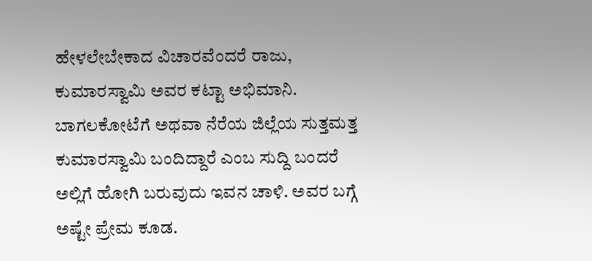ಹೇಳಲೇಬೇಕಾದ ವಿಚಾರವೆಂದರೆ ರಾಜು, ಕುಮಾರಸ್ವಾಮಿ ಅವರ ಕಟ್ಟಾ ಅಭಿಮಾನಿ. ಬಾಗಲಕೋಟೆಗೆ ಅಥವಾ ನೆರೆಯ ಜಿಲ್ಲೆಯ ಸುತ್ತಮತ್ತ ಕುಮಾರಸ್ವಾಮಿ ಬಂದಿದ್ದಾರೆ ಎಂಬ ಸುದ್ದಿ ಬಂದರೆ ಅಲ್ಲಿಗೆ ಹೋಗಿ ಬರುವುದು ಇವನ ಚಾಳಿ. ಅವರ ಬಗ್ಗೆ ಅಷ್ಟೇ ಪ್ರೇಮ ಕೂಡ.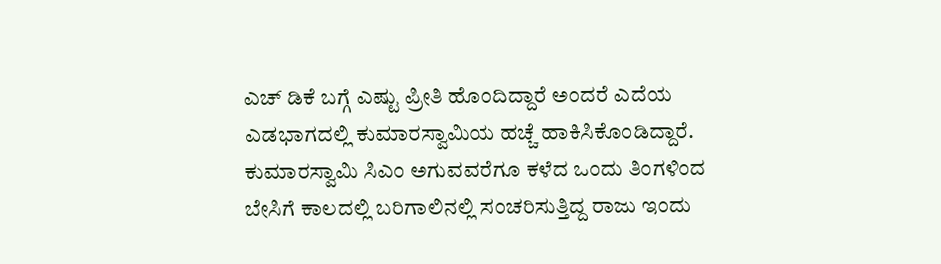ಎಚ್ ಡಿಕೆ ಬಗ್ಗೆ ಎಷ್ಟು ಪ್ರೀತಿ ಹೊಂದಿದ್ದಾರೆ ಅಂದರೆ ಎದೆಯ ಎಡಭಾಗದಲ್ಲಿ ಕುಮಾರಸ್ವಾಮಿಯ ಹಚ್ಚೆ ಹಾಕಿಸಿಕೊಂಡಿದ್ದಾರೆ. ಕುಮಾರಸ್ವಾಮಿ ಸಿಎಂ ಅಗುವವರೆಗೂ ಕಳೆದ ಒಂದು ತಿಂಗಳಿಂದ ಬೇಸಿಗೆ ಕಾಲದಲ್ಲಿ ಬರಿಗಾಲಿನಲ್ಲಿ ಸಂಚರಿಸುತ್ತಿದ್ದ ರಾಜು ಇಂದು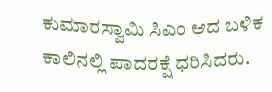ಕುಮಾರಸ್ವಾಮಿ ಸಿಎಂ ಆದ ಬಳಿಕ ಕಾಲಿನಲ್ಲಿ ಪಾದರಕ್ಷೆ ಧರಿಸಿದರು.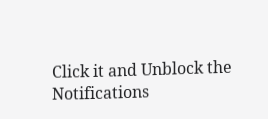Click it and Unblock the Notifications